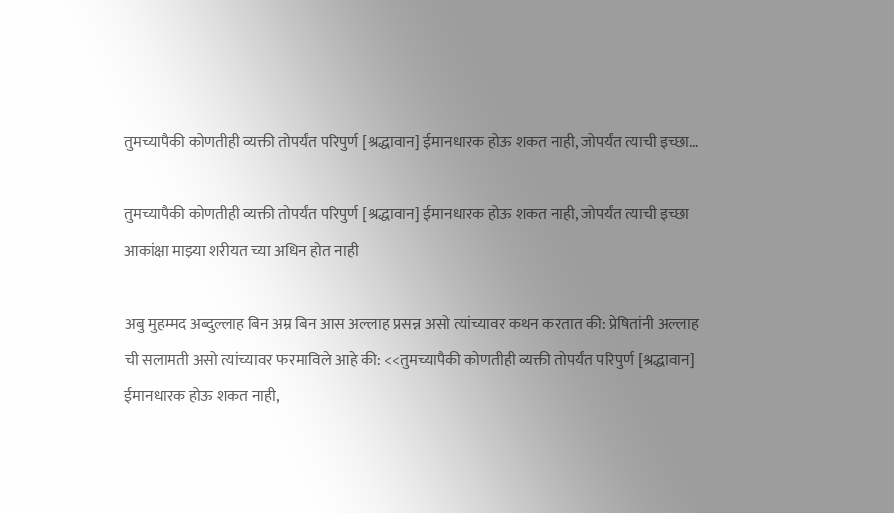तुमच्यापैकी कोणतीही व्यक्ती तोपर्यंत परिपुर्ण [श्रद्धावान] ईमानधारक होऊ शकत नाही, जोपर्यंत त्याची इच्छा…

तुमच्यापैकी कोणतीही व्यक्ती तोपर्यंत परिपुर्ण [श्रद्धावान] ईमानधारक होऊ शकत नाही, जोपर्यंत त्याची इच्छा आकांक्षा माझ्या शरीयत च्या अधिन होत नाही

अबु मुहम्मद अब्दुल्लाह बिन अम्र बिन आस अल्लाह प्रसन्न असो त्यांच्यावर कथन करतात की: प्रेषितांनी अल्लाह ची सलामती असो त्यांच्यावर फरमाविले आहे की: <<तुमच्यापैकी कोणतीही व्यक्ती तोपर्यंत परिपुर्ण [श्रद्धावान] ईमानधारक होऊ शकत नाही,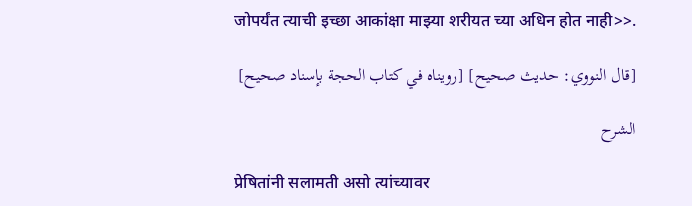जोपर्यंत त्याची इच्छा आकांक्षा माझ्या शरीयत च्या अधिन होत नाही>>.

[قال النووي: حديث صحيح] [رويناه في كتاب الحجة بإسناد صحيح]

الشرح

प्रेषितांनी सलामती असो त्यांच्यावर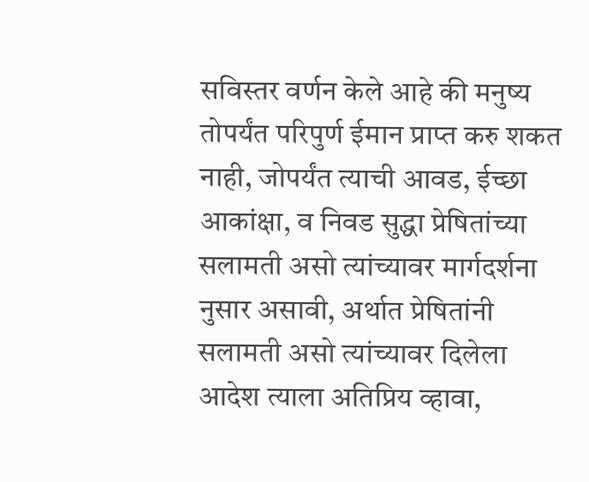सविस्तर वर्णन केले आहे की मनुष्य तोपर्यंत परिपुर्ण ईमान प्राप्त करु शकत नाही, जोपर्यंत त्याची आवड, ईच्छा आकांक्षा, व निवड सुद्धा प्रेषितांच्या सलामती असो त्यांच्यावर मार्गदर्शना नुसार असावी, अर्थात प्रेषितांनी सलामती असो त्यांच्यावर दिलेला आदेश त्याला अतिप्रिय व्हावा,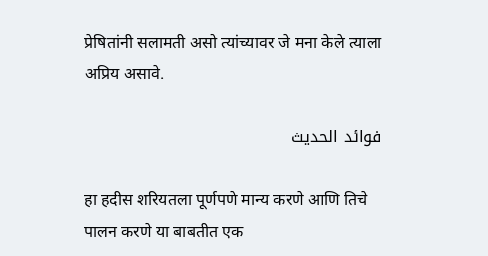प्रेषितांनी सलामती असो त्यांच्यावर जे मना केले त्याला अप्रिय असावे.

فوائد الحديث

हा हदीस शरियतला पूर्णपणे मान्य करणे आणि तिचे पालन करणे या बाबतीत एक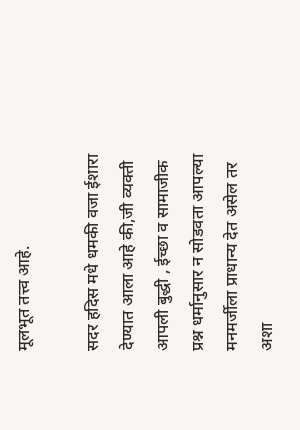मूलभूत तत्त्व आहे.

सदर हदिस मधे धमकी वजा ईशारा देण्यात आला आहे की,जी व्यक्ती आपली बुद्धी , ईच्छा व सामाजीक प्रश्न धर्मानुसार न सोडवता आपल्या मनमर्जीला प्राधान्य देत असेल तर अशा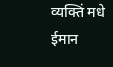व्यक्तिं मधे ईमान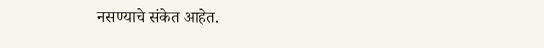नसण्याचे संकेत आहेत.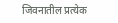जिवनातील प्रत्येक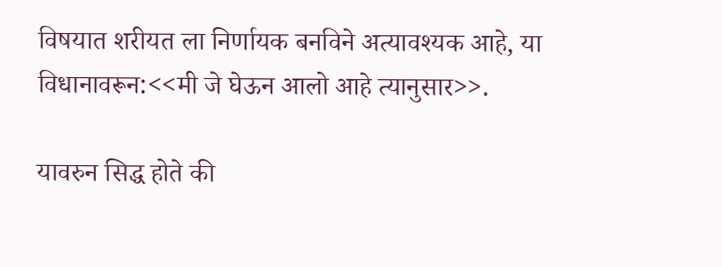विषयात शरीयत ला निर्णायक बनविने अत्यावश्यक आहे, या विधानावरून:<<मी जे घेऊन आलो आहे त्यानुसार>>.

यावरुन सिद्ध होते की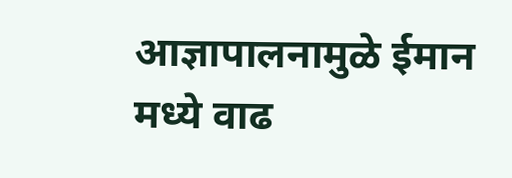आज्ञापालनामुळे ईमान मध्ये वाढ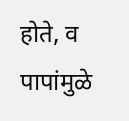होते, व पापांमुळे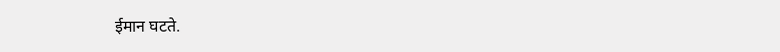ईमान घटते.